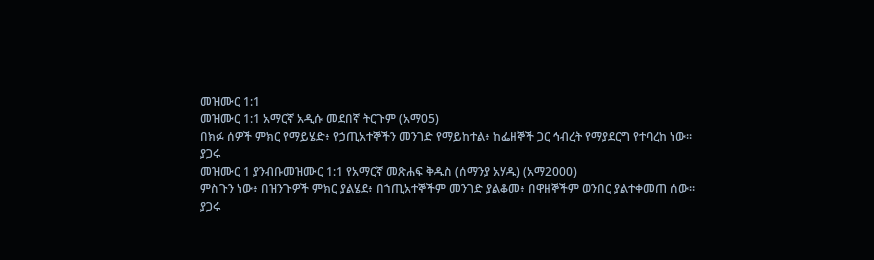መዝሙር 1:1
መዝሙር 1:1 አማርኛ አዲሱ መደበኛ ትርጉም (አማ05)
በክፉ ሰዎች ምክር የማይሄድ፥ የኃጢአተኞችን መንገድ የማይከተል፥ ከፌዘኞች ጋር ኅብረት የማያደርግ የተባረከ ነው።
ያጋሩ
መዝሙር 1 ያንብቡመዝሙር 1:1 የአማርኛ መጽሐፍ ቅዱስ (ሰማንያ አሃዱ) (አማ2000)
ምስጉን ነው፥ በዝንጉዎች ምክር ያልሄደ፥ በኀጢአተኞችም መንገድ ያልቆመ፥ በዋዘኞችም ወንበር ያልተቀመጠ ሰው።
ያጋሩ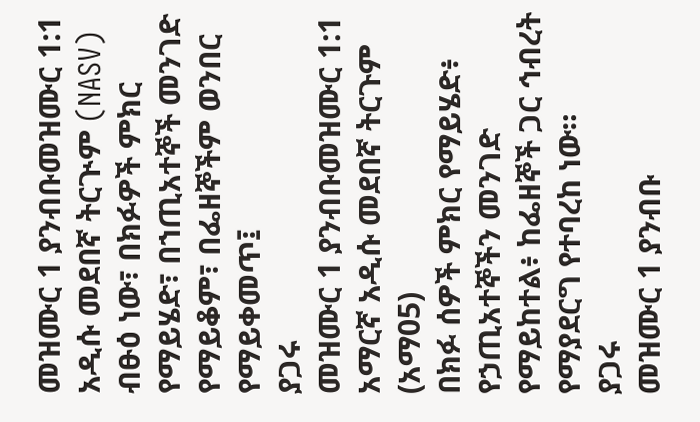መዝሙር 1 ያንብቡመዝሙር 1:1 አዲሱ መደበኛ ትርጒም (NASV)
ብፁዕ ነው፣ በክፉዎች ምክር የማይሄድ፣ በኀጢአተኞች መንገድ የማይቆም፣ በፌዘኞችም ወንበር የማይቀመጥ፤
ያጋሩ
መዝሙር 1 ያንብቡመዝሙር 1:1 አማርኛ አዲሱ መደበኛ ትርጉም (አማ05)
በክፉ ሰዎች ምክር የማይሄድ፥ የኃጢአተኞችን መንገድ የማይከተል፥ ከፌዘኞች ጋር ኅብረት የማያደርግ የተባረከ ነው።
ያጋሩ
መዝሙር 1 ያንብቡ